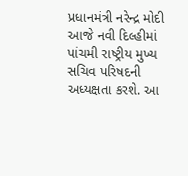પ્રધાનમંત્રી નરેન્દ્ર મોદી આજે નવી દિલ્હીમાં પાંચમી રાષ્ટ્રીય મુખ્ય સચિવ પરિષદની અધ્યક્ષતા કરશે. આ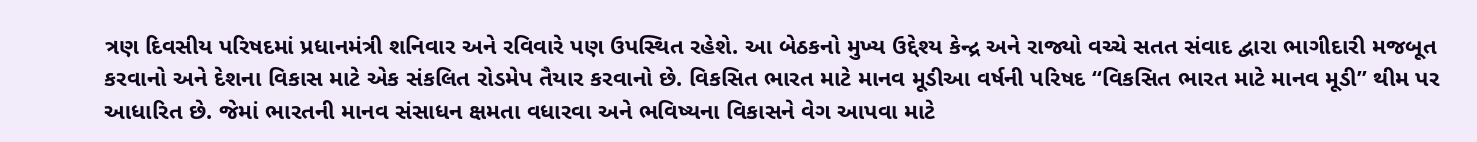ત્રણ દિવસીય પરિષદમાં પ્રધાનમંત્રી શનિવાર અને રવિવારે પણ ઉપસ્થિત રહેશે. આ બેઠકનો મુખ્ય ઉદ્દેશ્ય કેન્દ્ર અને રાજ્યો વચ્ચે સતત સંવાદ દ્વારા ભાગીદારી મજબૂત કરવાનો અને દેશના વિકાસ માટે એક સંકલિત રોડમેપ તૈયાર કરવાનો છે. વિકસિત ભારત માટે માનવ મૂડીઆ વર્ષની પરિષદ “વિકસિત ભારત માટે માનવ મૂડી” થીમ પર આધારિત છે. જેમાં ભારતની માનવ સંસાધન ક્ષમતા વધારવા અને ભવિષ્યના વિકાસને વેગ આપવા માટે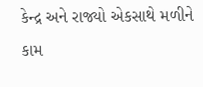કેન્દ્ર અને રાજ્યો એકસાથે મળીને કામ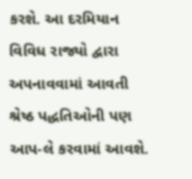કરશે. આ દરમિયાન વિવિધ રાજ્યો દ્વારા અપનાવવામાં આવતી શ્રેષ્ઠ પદ્ધતિઓની પણ આપ-લે કરવામાં આવશે.